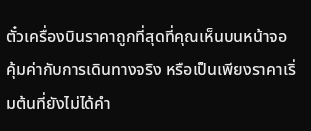ตั๋วเครื่องบินราคาถูกที่สุดที่คุณเห็นบนหน้าจอ คุ้มค่ากับการเดินทางจริง หรือเป็นเพียงราคาเริ่มต้นที่ยังไม่ได้คำ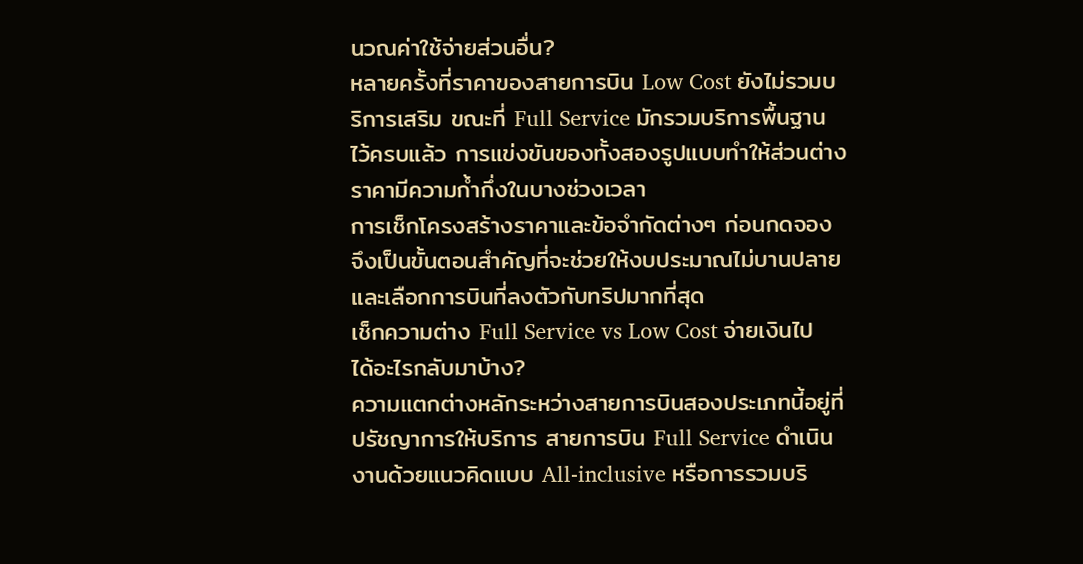นวณค่าใช้จ่ายส่วนอื่น?
หลายครั้งที่ราคาของสายการบิน Low Cost ยังไม่รวมบริการเสริม ขณะที่ Full Service มักรวมบริการพื้นฐานไว้ครบแล้ว การแข่งขันของทั้งสองรูปแบบทำให้ส่วนต่างราคามีความก้ำกึ่งในบางช่วงเวลา
การเช็กโครงสร้างราคาและข้อจำกัดต่างๆ ก่อนกดจอง จึงเป็นขั้นตอนสำคัญที่จะช่วยให้งบประมาณไม่บานปลาย และเลือกการบินที่ลงตัวกับทริปมากที่สุด
เช็กความต่าง Full Service vs Low Cost จ่ายเงินไป ได้อะไรกลับมาบ้าง?
ความแตกต่างหลักระหว่างสายการบินสองประเภทนี้อยู่ที่ ปรัชญาการให้บริการ สายการบิน Full Service ดำเนินงานด้วยแนวคิดแบบ All-inclusive หรือการรวมบริ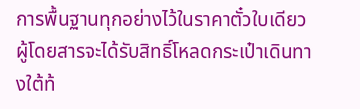การพื้นฐานทุกอย่างไว้ในราคาตั๋วใบเดียว ผู้โดยสารจะได้รับสิทธิ์โหลดกระเป๋าเดินทางใต้ท้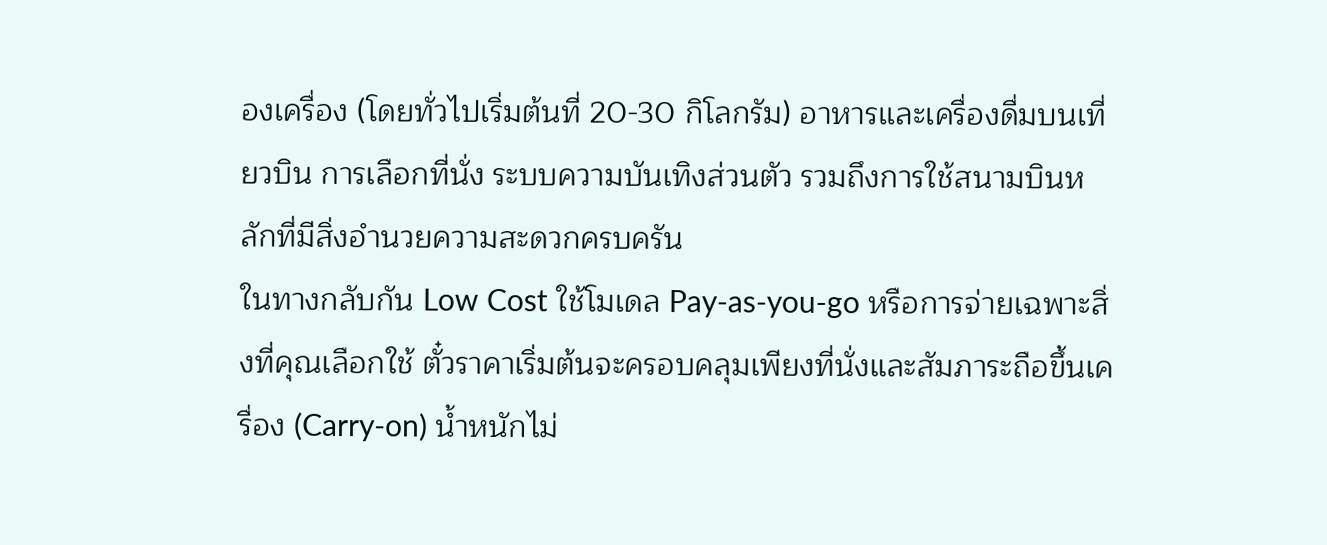องเครื่อง (โดยทั่วไปเริ่มต้นที่ 20-30 กิโลกรัม) อาหารและเครื่องดื่มบนเที่ยวบิน การเลือกที่นั่ง ระบบความบันเทิงส่วนตัว รวมถึงการใช้สนามบินหลักที่มีสิ่งอำนวยความสะดวกครบครัน
ในทางกลับกัน Low Cost ใช้โมเดล Pay-as-you-go หรือการจ่ายเฉพาะสิ่งที่คุณเลือกใช้ ตั๋วราคาเริ่มต้นจะครอบคลุมเพียงที่นั่งและสัมภาระถือขึ้นเครื่อง (Carry-on) น้ำหนักไม่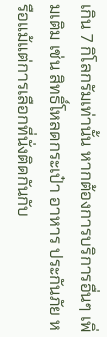เกิน 7 กิโลกรัมเท่านั้น หากต้องการบริการอื่นๆ เพิ่มเติม เช่น สิทธิ์โหลดกระเป๋า อาหาร ประกันภัย หรือแม้แต่การเลือกที่นั่งติดกันกับ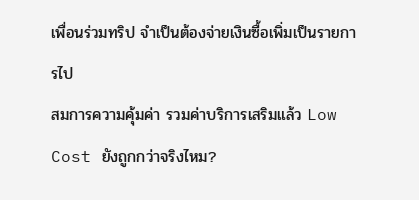เพื่อนร่วมทริป จำเป็นต้องจ่ายเงินซื้อเพิ่มเป็นรายการไป
สมการความคุ้มค่า รวมค่าบริการเสริมแล้ว Low Cost ยังถูกกว่าจริงไหม?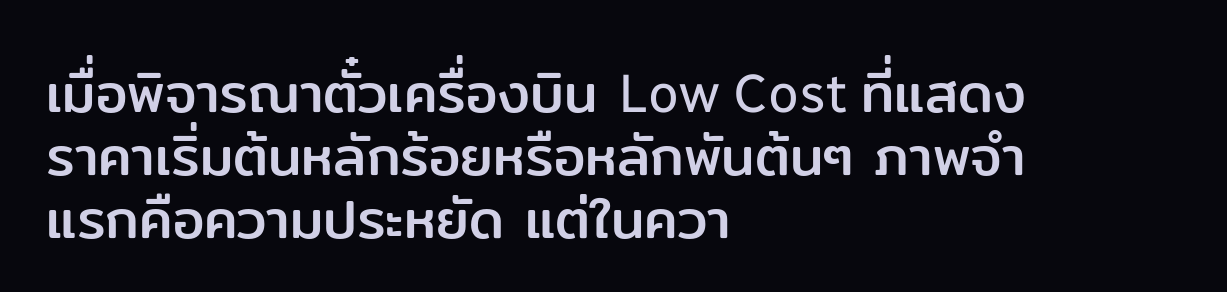เมื่อพิจารณาตั๋วเครื่องบิน Low Cost ที่แสดงราคาเริ่มต้นหลักร้อยหรือหลักพันต้นๆ ภาพจำแรกคือความประหยัด แต่ในควา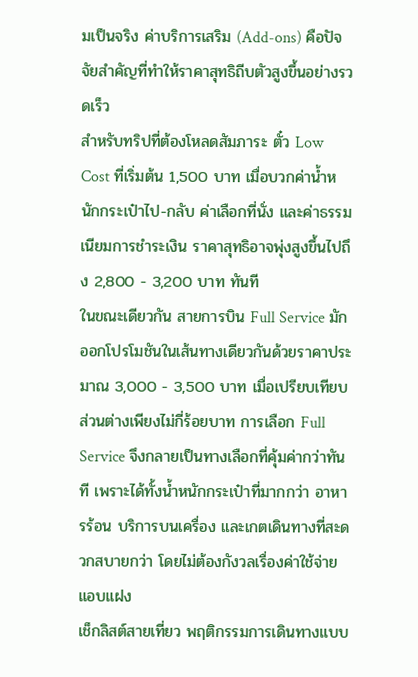มเป็นจริง ค่าบริการเสริม (Add-ons) คือปัจจัยสำคัญที่ทำให้ราคาสุทธิถีบตัวสูงขึ้นอย่างรวดเร็ว
สำหรับทริปที่ต้องโหลดสัมภาระ ตั๋ว Low Cost ที่เริ่มต้น 1,500 บาท เมื่อบวกค่าน้ำหนักกระเป๋าไป-กลับ ค่าเลือกที่นั่ง และค่าธรรมเนียมการชำระเงิน ราคาสุทธิอาจพุ่งสูงขึ้นไปถึง 2,800 - 3,200 บาท ทันที
ในขณะเดียวกัน สายการบิน Full Service มักออกโปรโมชันในเส้นทางเดียวกันด้วยราคาประมาณ 3,000 - 3,500 บาท เมื่อเปรียบเทียบส่วนต่างเพียงไม่กี่ร้อยบาท การเลือก Full Service จึงกลายเป็นทางเลือกที่คุ้มค่ากว่าทันที เพราะได้ทั้งน้ำหนักกระเป๋าที่มากกว่า อาหารร้อน บริการบนเครื่อง และเกตเดินทางที่สะดวกสบายกว่า โดยไม่ต้องกังวลเรื่องค่าใช้จ่ายแอบแฝง
เช็กลิสต์สายเที่ยว พฤติกรรมการเดินทางแบบ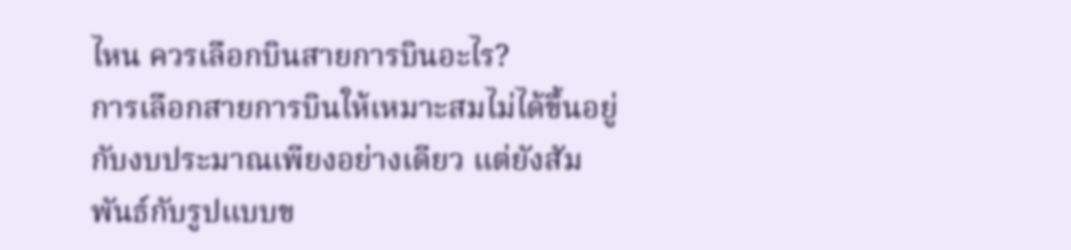ไหน ควรเลือกบินสายการบินอะไร?
การเลือกสายการบินให้เหมาะสมไม่ได้ขึ้นอยู่กับงบประมาณเพียงอย่างเดียว แต่ยังสัมพันธ์กับรูปแบบข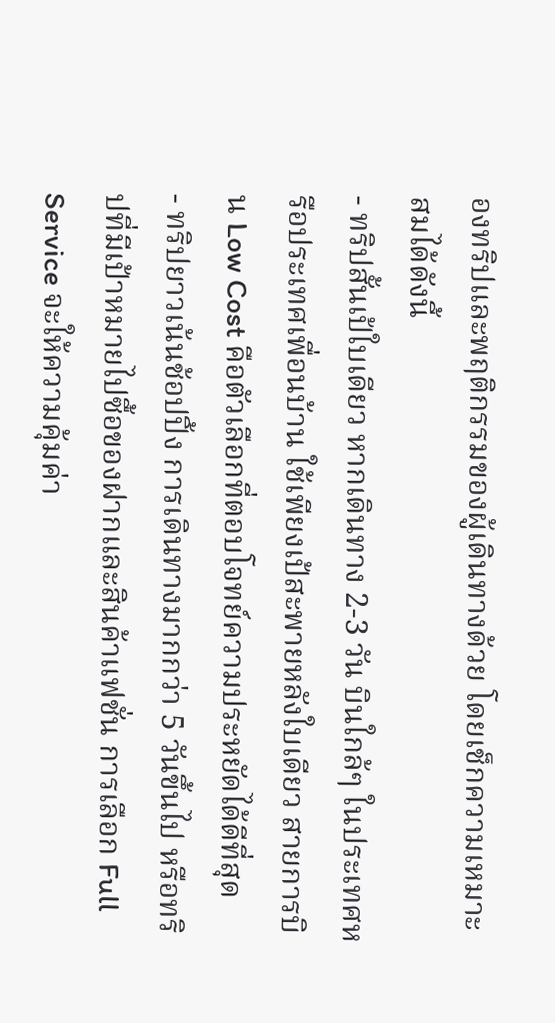องทริปและพฤติกรรมของผู้เดินทางด้วย โดยเช็กความเหมาะสมได้ดังนี้
- ทริปสั้นเป้ใบเดียว หากเดินทาง 2-3 วัน บินใกล้ๆ ในประเทศหรือประเทศเพื่อนบ้าน ใช้เพียงเป้สะพายหลังใบเดียว สายการบิน Low Cost คือตัวเลือกที่ตอบโจทย์ความประหยัดได้ดีที่สุด
- ทริปยาวเน้นช้อปปิ้ง การเดินทางมากกว่า 5 วันขึ้นไป หรือทริปที่มีเป้าหมายไปซื้อของฝากและสินค้าแฟชั่น การเลือก Full Service จะให้ความคุ้มค่า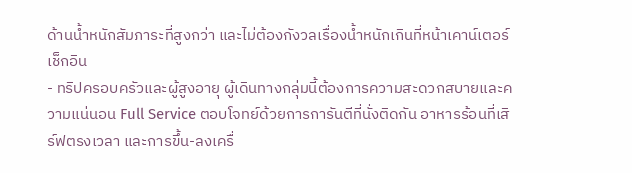ด้านน้ำหนักสัมภาระที่สูงกว่า และไม่ต้องกังวลเรื่องน้ำหนักเกินที่หน้าเคาน์เตอร์เช็กอิน
- ทริปครอบครัวและผู้สูงอายุ ผู้เดินทางกลุ่มนี้ต้องการความสะดวกสบายและความแน่นอน Full Service ตอบโจทย์ด้วยการการันตีที่นั่งติดกัน อาหารร้อนที่เสิร์ฟตรงเวลา และการขึ้น-ลงเครื่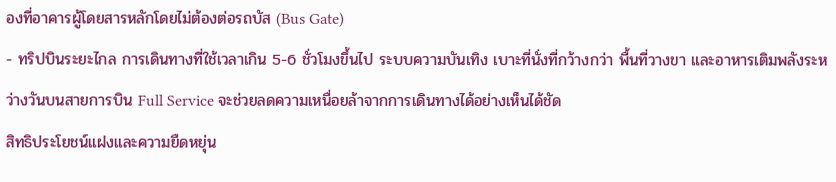องที่อาคารผู้โดยสารหลักโดยไม่ต้องต่อรถบัส (Bus Gate)
- ทริปบินระยะไกล การเดินทางที่ใช้เวลาเกิน 5-6 ชั่วโมงขึ้นไป ระบบความบันเทิง เบาะที่นั่งที่กว้างกว่า พื้นที่วางขา และอาหารเติมพลังระหว่างวันบนสายการบิน Full Service จะช่วยลดความเหนื่อยล้าจากการเดินทางได้อย่างเห็นได้ชัด
สิทธิประโยชน์แฝงและความยืดหยุ่น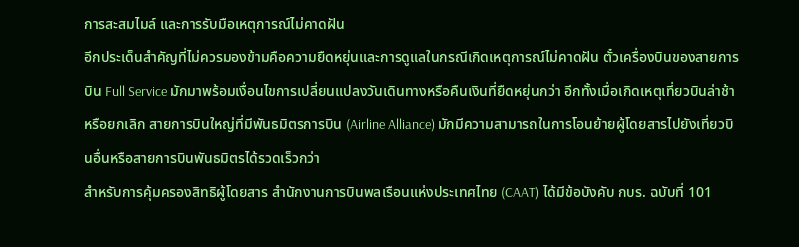การสะสมไมล์ และการรับมือเหตุการณ์ไม่คาดฝัน
อีกประเด็นสำคัญที่ไม่ควรมองข้ามคือความยืดหยุ่นและการดูแลในกรณีเกิดเหตุการณ์ไม่คาดฝัน ตั๋วเครื่องบินของสายการบิน Full Service มักมาพร้อมเงื่อนไขการเปลี่ยนแปลงวันเดินทางหรือคืนเงินที่ยืดหยุ่นกว่า อีกทั้งเมื่อเกิดเหตุเที่ยวบินล่าช้าหรือยกเลิก สายการบินใหญ่ที่มีพันธมิตรการบิน (Airline Alliance) มักมีความสามารถในการโอนย้ายผู้โดยสารไปยังเที่ยวบินอื่นหรือสายการบินพันธมิตรได้รวดเร็วกว่า
สำหรับการคุ้มครองสิทธิผู้โดยสาร สำนักงานการบินพลเรือนแห่งประเทศไทย (CAAT) ได้มีข้อบังคับ กบร. ฉบับที่ 101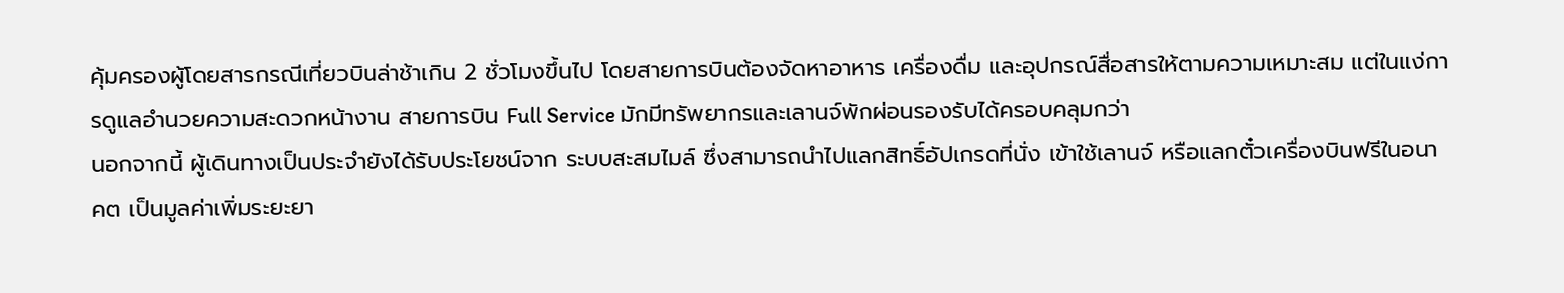คุ้มครองผู้โดยสารกรณีเที่ยวบินล่าช้าเกิน 2 ชั่วโมงขึ้นไป โดยสายการบินต้องจัดหาอาหาร เครื่องดื่ม และอุปกรณ์สื่อสารให้ตามความเหมาะสม แต่ในแง่การดูแลอำนวยความสะดวกหน้างาน สายการบิน Full Service มักมีทรัพยากรและเลานจ์พักผ่อนรองรับได้ครอบคลุมกว่า
นอกจากนี้ ผู้เดินทางเป็นประจำยังได้รับประโยชน์จาก ระบบสะสมไมล์ ซึ่งสามารถนำไปแลกสิทธิ์อัปเกรดที่นั่ง เข้าใช้เลานจ์ หรือแลกตั๋วเครื่องบินฟรีในอนาคต เป็นมูลค่าเพิ่มระยะยา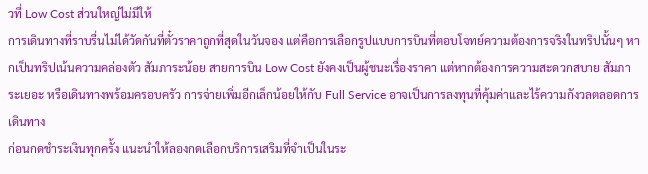วที่ Low Cost ส่วนใหญ่ไม่มีให้
การเดินทางที่ราบรื่นไม่ได้วัดกันที่ตั๋วราคาถูกที่สุดในวันจอง แต่คือการเลือกรูปแบบการบินที่ตอบโจทย์ความต้องการจริงในทริปนั้นๆ หากเป็นทริปเน้นความคล่องตัว สัมภาระน้อย สายการบิน Low Cost ยังคงเป็นผู้ชนะเรื่องราคา แต่หากต้องการความสะดวกสบาย สัมภาระเยอะ หรือเดินทางพร้อมครอบครัว การจ่ายเพิ่มอีกเล็กน้อยให้กับ Full Service อาจเป็นการลงทุนที่คุ้มค่าและไร้ความกังวลตลอดการเดินทาง
ก่อนกดชำระเงินทุกครั้ง แนะนำให้ลองกดเลือกบริการเสริมที่จำเป็นในระ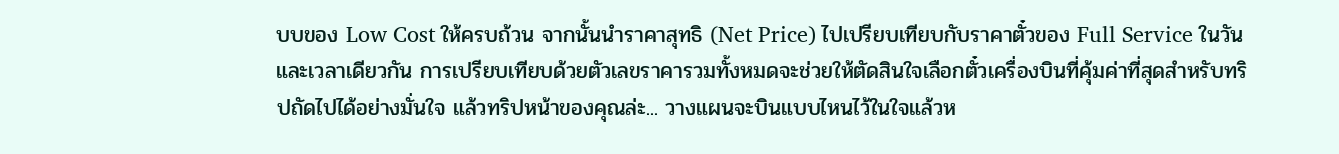บบของ Low Cost ให้ครบถ้วน จากนั้นนำราคาสุทธิ (Net Price) ไปเปรียบเทียบกับราคาตั๋วของ Full Service ในวันและเวลาเดียวกัน การเปรียบเทียบด้วยตัวเลขราคารวมทั้งหมดจะช่วยให้ตัดสินใจเลือกตั๋วเครื่องบินที่คุ้มค่าที่สุดสำหรับทริปถัดไปได้อย่างมั่นใจ แล้วทริปหน้าของคุณล่ะ... วางแผนจะบินแบบไหนไว้ในใจแล้วห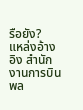รือยัง?
แหล่งอ้างอิง สำนักงานการบินพล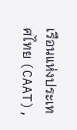เรือนแห่งประเทศไทย (CAAT),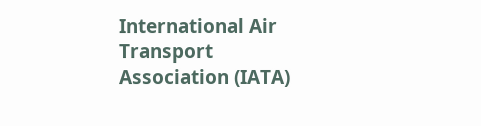International Air Transport Association (IATA)